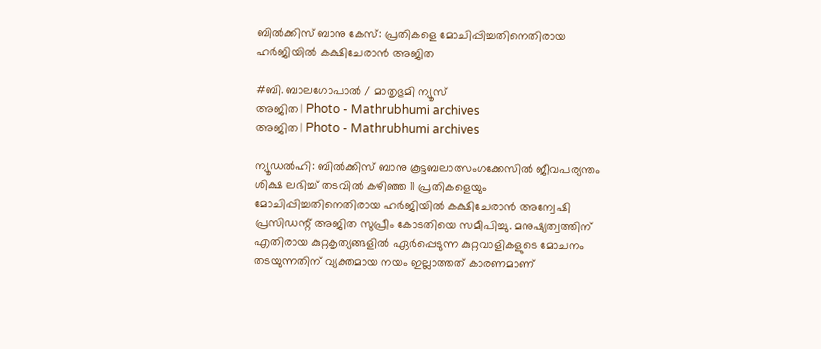ബില്‍ക്കിസ് ബാനു കേസ്: പ്രതികളെ മോചിപ്പിച്ചതിനെതിരായ ഹര്‍ജിയില്‍ കക്ഷിചേരാന്‍ അജിത

#ബി. ബാലഗോപാല്‍ / മാതൃഭുമി ന്യൂസ്
അജിത | Photo - Mathrubhumi archives
അജിത | Photo - Mathrubhumi archives

ന്യൂഡല്‍ഹി: ബില്‍ക്കിസ് ബാനു കൂട്ടബലാത്സംഗക്കേസില്‍ ജീവപര്യന്തം ശിക്ഷ ലഭിച്ച് തടവില്‍ കഴിഞ്ഞ 11 പ്രതികളെയും മോചിപ്പിച്ചതിനെതിരായ ഹര്‍ജിയില്‍ കക്ഷിചേരാന്‍ അന്വേഷി പ്രസിഡന്റ് അജിത സുപ്രീം കോടതിയെ സമീപിച്ചു. മനുഷ്യത്വത്തിന് എതിരായ കുറ്റകൃത്യങ്ങളില്‍ ഏര്‍പ്പെടുന്ന കുറ്റവാളികളുടെ മോചനം തടയുന്നതിന് വ്യക്തമായ നയം ഇല്ലാത്തത് കാരണമാണ്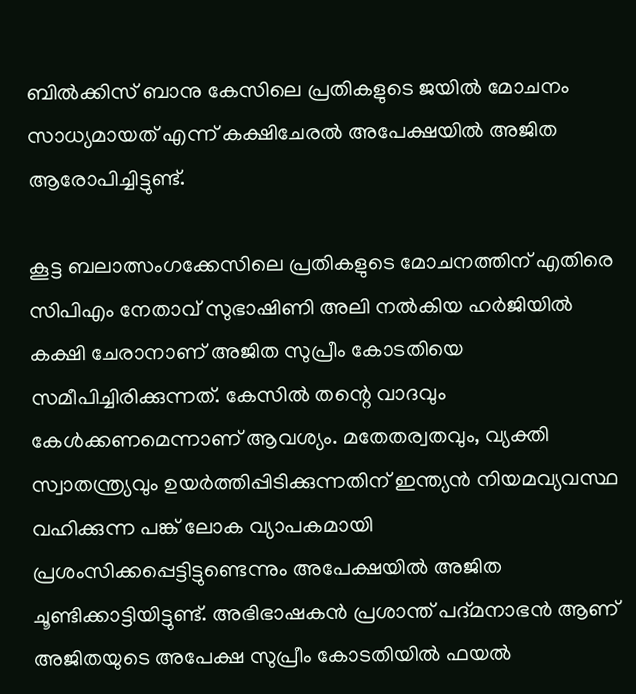ബില്‍ക്കിസ് ബാനു കേസിലെ പ്രതികളുടെ ജയില്‍ മോചനം സാധ്യമായത് എന്ന് കക്ഷിചേരല്‍ അപേക്ഷയില്‍ അജിത ആരോപിച്ചിട്ടുണ്ട്.

കൂട്ട ബലാത്സംഗക്കേസിലെ പ്രതികളുടെ മോചനത്തിന് എതിരെ സിപിഎം നേതാവ് സുഭാഷിണി അലി നല്‍കിയ ഹര്‍ജിയില്‍ കക്ഷി ചേരാനാണ് അജിത സുപ്രീം കോടതിയെ സമീപിച്ചിരിക്കുന്നത്. കേസില്‍ തന്റെ വാദവും കേള്‍ക്കണമെന്നാണ് ആവശ്യം. മതേതര്വതവും, വ്യക്തി സ്വാതന്ത്ര്യവും ഉയര്‍ത്തിപ്പിടിക്കുന്നതിന് ഇന്ത്യന്‍ നിയമവ്യവസ്ഥ വഹിക്കുന്ന പങ്ക് ലോക വ്യാപകമായി പ്രശംസിക്കപ്പെട്ടിട്ടുണ്ടെന്നും അപേക്ഷയില്‍ അജിത ചൂണ്ടിക്കാട്ടിയിട്ടുണ്ട്. അഭിഭാഷകന്‍ പ്രശാന്ത് പദ്മനാഭന്‍ ആണ് അജിതയുടെ അപേക്ഷ സുപ്രീം കോടതിയില്‍ ഫയല്‍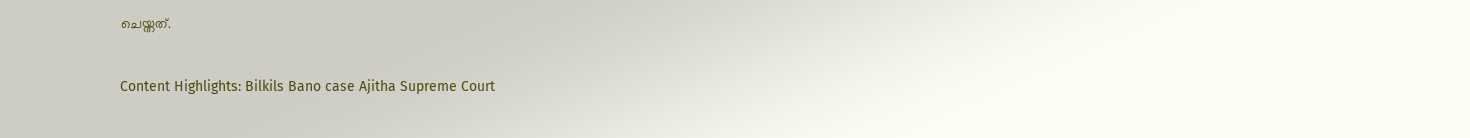ചെയ്തത്.

Content Highlights: Bilkils Bano case Ajitha Supreme Court